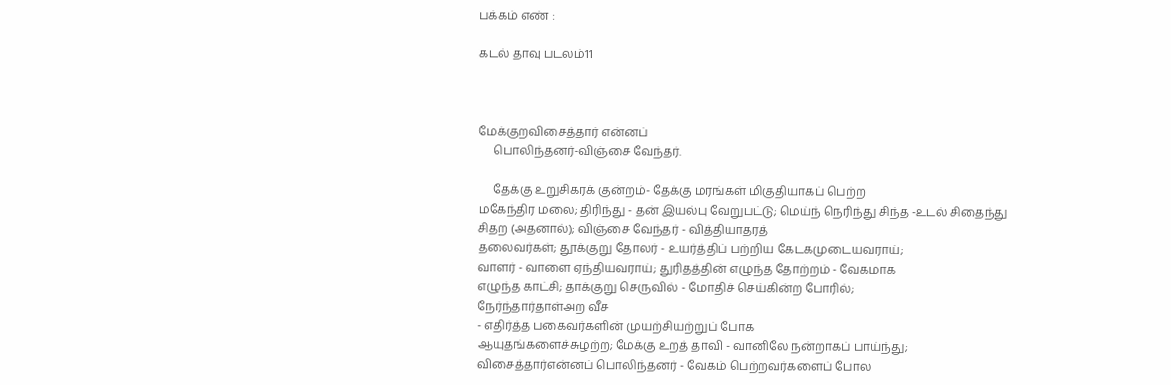பக்கம் எண் :

கடல் தாவு படலம்11



மேக்குறவிசைத்தார் என்னப்
     பொலிந்தனர்-விஞ்சை வேந்தர்.

     தேக்கு உறுசிகரக் குன்றம்- தேக்கு மரங்கள் மிகுதியாகப் பெற்ற
மகேந்திர மலை; திரிந்து - தன் இயல்பு வேறுபட்டு; மெய்ந் நெரிந்து சிந்த -உடல் சிதைந்து சிதற (அதனால்); விஞ்சை வேந்தர் - வித்தியாதரத்
தலைவர்கள்; தூக்குறு தோலர் - உயர்த்திப் பற்றிய கேடகமுடையவராய்;
வாளர் - வாளை ஏந்தியவராய்; துரிதத்தின் எழுந்த தோற்றம் - வேகமாக
எழுந்த காட்சி; தாக்குறு செருவில் - மோதிச் செய்கின்ற போரில்;
நேர்ந்தார்தாள்அற வீச
- எதிர்த்த பகைவர்களின் முயற்சியற்றுப் போக
ஆயுதங்களைச்சுழற்ற; மேக்கு உறத் தாவி - வானிலே நன்றாகப் பாய்ந்து;
விசைத்தார்என்னப் பொலிந்தனர் - வேகம் பெற்றவர்களைப் போல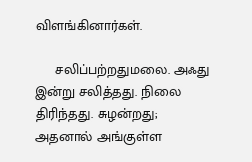விளங்கினார்கள்.

     சலிப்பற்றதுமலை. அஃது இன்று சலித்தது. நிலை திரிந்தது. சுழன்றது;
அதனால் அங்குள்ள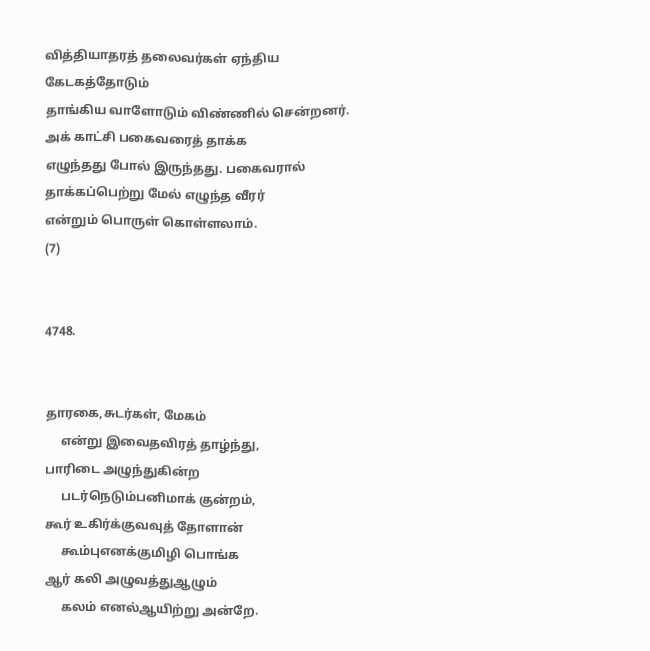வித்தியாதரத் தலைவர்கள் ஏந்திய கேடகத்தோடும்
தாங்கிய வாளோடும் விண்ணில் சென்றனர். அக் காட்சி பகைவரைத் தாக்க
எழுந்தது போல் இருந்தது. பகைவரால் தாக்கப்பெற்று மேல் எழுந்த வீரர்
என்றும் பொருள் கொள்ளலாம்.                              (7)


4748.


தாரகை,சுடர்கள், மேகம்
     என்று இவைதவிரத் தாழ்ந்து,
பாரிடை அழுந்துகின்ற
     படர்நெடும்பனிமாக் குன்றம்,
கூர் உகிர்க்குவவுத் தோளான்
     கூம்புஎனக்குமிழி பொங்க
ஆர் கலி அழுவத்துஆழும்
     கலம் எனல்ஆயிற்று அன்றே.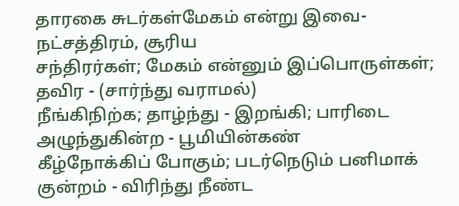தாரகை சுடர்கள்மேகம் என்று இவை- நட்சத்திரம், சூரிய
சந்திரர்கள்; மேகம் என்னும் இப்பொருள்கள்; தவிர - (சார்ந்து வராமல்)
நீங்கிநிற்க; தாழ்ந்து - இறங்கி; பாரிடை அழுந்துகின்ற - பூமியின்கண்
கீழ்நோக்கிப் போகும்; படர்நெடும் பனிமாக் குன்றம் - விரிந்து நீண்ட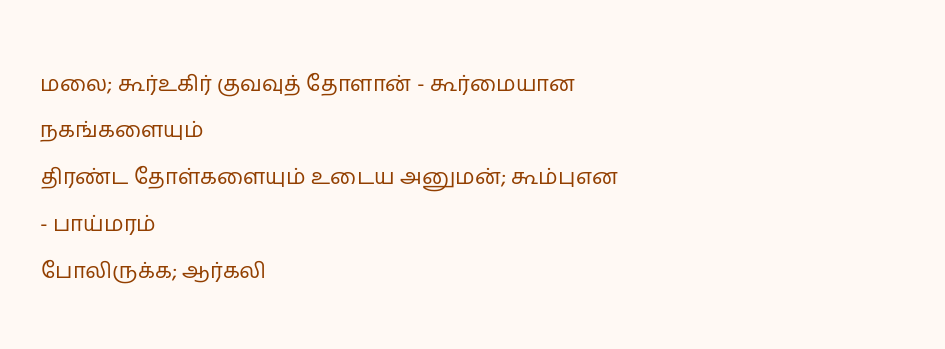மலை; கூர்உகிர் குவவுத் தோளான் - கூர்மையான நகங்களையும்
திரண்ட தோள்களையும் உடைய அனுமன்; கூம்புஎன - பாய்மரம்
போலிருக்க; ஆர்கலி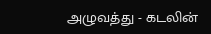அழுவத்து - கடலின்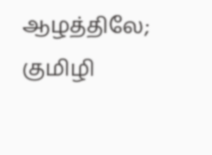ஆழத்திலே; குமிழி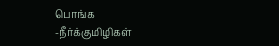பொங்க
-நீர்க்குமிழிகள்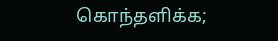கொந்தளிக்க;